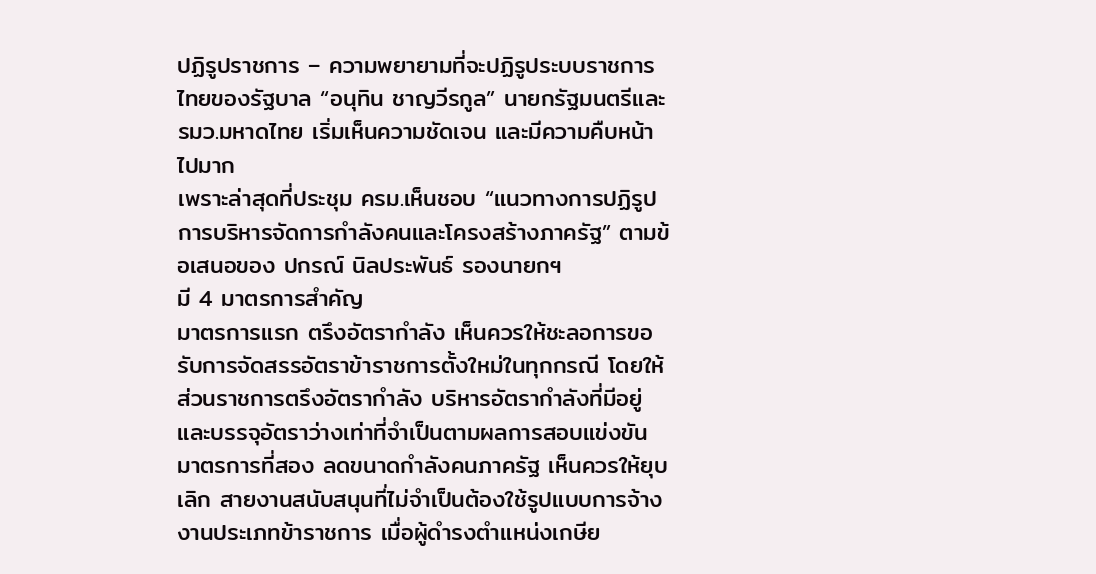ปฏิรูปราชการ – ความพยายามที่จะปฏิรูประบบราชการไทยของรัฐบาล “อนุทิน ชาญวีรกูล” นายกรัฐมนตรีและ รมว.มหาดไทย เริ่มเห็นความชัดเจน และมีความคืบหน้าไปมาก
เพราะล่าสุดที่ประชุม ครม.เห็นชอบ “แนวทางการปฏิรูปการบริหารจัดการกำลังคนและโครงสร้างภาครัฐ” ตามข้อเสนอของ ปกรณ์ นิลประพันธ์ รองนายกฯ
มี 4 มาตรการสำคัญ
มาตรการแรก ตรึงอัตรากำลัง เห็นควรให้ชะลอการขอรับการจัดสรรอัตราข้าราชการตั้งใหม่ในทุกกรณี โดยให้ส่วนราชการตรึงอัตรากำลัง บริหารอัตรากำลังที่มีอยู่ และบรรจุอัตราว่างเท่าที่จำเป็นตามผลการสอบแข่งขัน
มาตรการที่สอง ลดขนาดกำลังคนภาครัฐ เห็นควรให้ยุบเลิก สายงานสนับสนุนที่ไม่จำเป็นต้องใช้รูปแบบการจ้างงานประเภทข้าราชการ เมื่อผู้ดำรงตำแหน่งเกษีย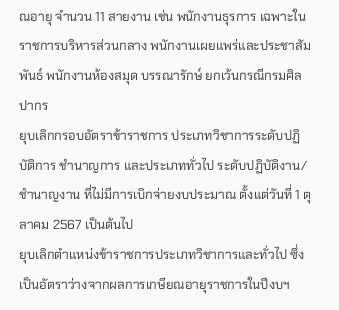ณอายุ จำนวน 11 สายงาน เช่น พนักงานธุรการ เฉพาะในราชการบริหารส่วนกลาง พนักงานเผยแพร่และประชาสัมพันธ์ พนักงานห้องสมุด บรรณารักษ์ ยกเว้นกรณีกรมศิลปากร
ยุบเลิกกรอบอัตราข้าราชการ ประเภทวิชาการระดับปฏิบัติการ ชำนาญการ และประเภททั่วไป ระดับปฏิบัติงาน/ชำนาญงาน ที่ไม่มีการเบิกจ่ายงบประมาณ ตั้งแต่วันที่ 1 ตุลาคม 2567 เป็นต้นไป
ยุบเลิกตำแหน่งข้าราชการประเภทวิชาการและทั่วไป ซึ่งเป็นอัตราว่างจากผลการเกษียณอายุราชการในปีงบฯ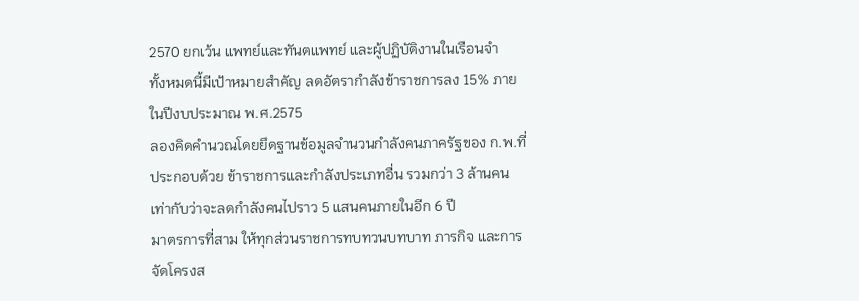2570 ยกเว้น แพทย์และทันตแพทย์ และผู้ปฏิบัติงานในเรือนจำ
ทั้งหมดนี้มีเป้าหมายสำคัญ ลดอัตรากำลังข้าราชการลง 15% ภายในปีงบประมาณ พ.ศ.2575
ลองคิดคำนวณโดยยึดฐานข้อมูลจำนวนกำลังคนภาครัฐของ ก.พ.ที่ประกอบด้วย ข้าราชการและกำลังประเภทอื่น รวมกว่า 3 ล้านคน
เท่ากับว่าจะลดกำลังคนไปราว 5 แสนคนภายในอีก 6 ปี
มาตรการที่สาม ให้ทุกส่วนราชการทบทวนบทบาท ภารกิจ และการจัดโครงส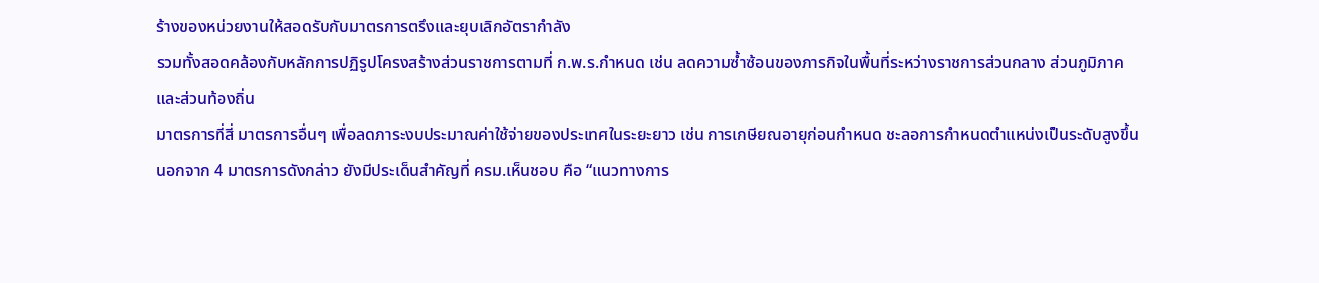ร้างของหน่วยงานให้สอดรับกับมาตรการตรึงและยุบเลิกอัตรากำลัง
รวมทั้งสอดคล้องกับหลักการปฏิรูปโครงสร้างส่วนราชการตามที่ ก.พ.ร.กำหนด เช่น ลดความซ้ำซ้อนของภารกิจในพื้นที่ระหว่างราชการส่วนกลาง ส่วนภูมิภาค และส่วนท้องถิ่น
มาตรการที่สี่ มาตรการอื่นๆ เพื่อลดภาระงบประมาณค่าใช้จ่ายของประเทศในระยะยาว เช่น การเกษียณอายุก่อนกำหนด ชะลอการกำหนดตำแหน่งเป็นระดับสูงขึ้น
นอกจาก 4 มาตรการดังกล่าว ยังมีประเด็นสำคัญที่ ครม.เห็นชอบ คือ “แนวทางการ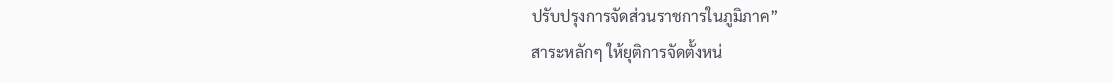ปรับปรุงการจัดส่วนราชการในภูมิภาค”
สาระหลักๆ ให้ยุติการจัดตั้งหน่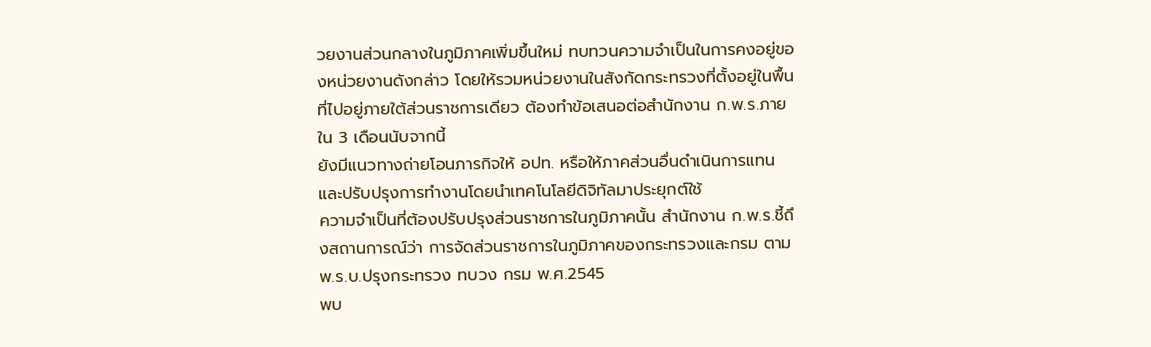วยงานส่วนกลางในภูมิภาคเพิ่มขึ้นใหม่ ทบทวนความจำเป็นในการคงอยู่ของหน่วยงานดังกล่าว โดยให้รวมหน่วยงานในสังกัดกระทรวงที่ตั้งอยู่ในพื้นที่ไปอยู่ภายใต้ส่วนราชการเดียว ต้องทำข้อเสนอต่อสำนักงาน ก.พ.ร.ภายใน 3 เดือนนับจากนี้
ยังมีแนวทางถ่ายโอนภารกิจให้ อปท. หรือให้ภาคส่วนอื่นดำเนินการแทน และปรับปรุงการทำงานโดยนำเทคโนโลยีดิจิทัลมาประยุกต์ใช้
ความจำเป็นที่ต้องปรับปรุงส่วนราชการในภูมิภาคนั้น สำนักงาน ก.พ.ร.ชี้ถึงสถานการณ์ว่า การจัดส่วนราชการในภูมิภาคของกระทรวงและกรม ตาม พ.ร.บ.ปรุงกระทรวง ทบวง กรม พ.ศ.2545
พบ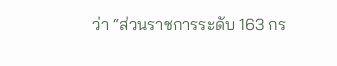ว่า “ส่วนราชการระดับ 163 กร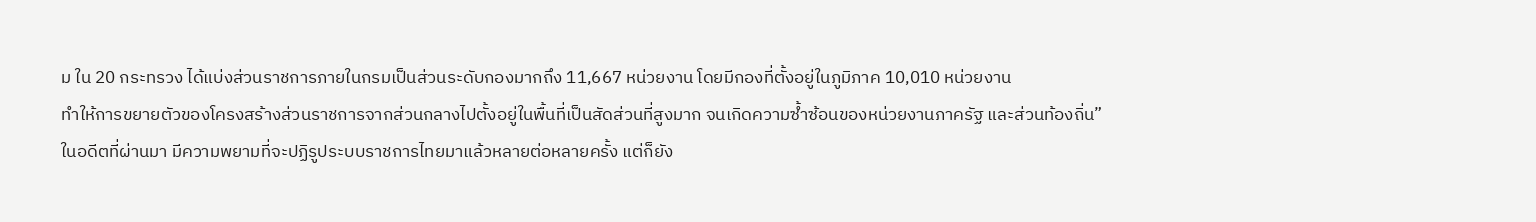ม ใน 20 กระทรวง ได้แบ่งส่วนราชการภายในกรมเป็นส่วนระดับกองมากถึง 11,667 หน่วยงาน โดยมีกองที่ตั้งอยู่ในภูมิภาค 10,010 หน่วยงาน
ทำให้การขยายตัวของโครงสร้างส่วนราชการจากส่วนกลางไปตั้งอยู่ในพื้นที่เป็นสัดส่วนที่สูงมาก จนเกิดความซ้ำซ้อนของหน่วยงานภาครัฐ และส่วนท้องถิ่น”
ในอดีตที่ผ่านมา มีความพยามที่จะปฏิรูประบบราชการไทยมาแล้วหลายต่อหลายครั้ง แต่ก็ยัง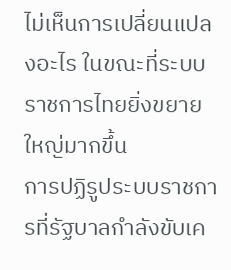ไม่เห็นการเปลี่ยนแปลงอะไร ในขณะที่ระบบราชการไทยยิ่งขยายใหญ่มากขึ้น
การปฏิรูประบบราชการที่รัฐบาลกำลังขับเค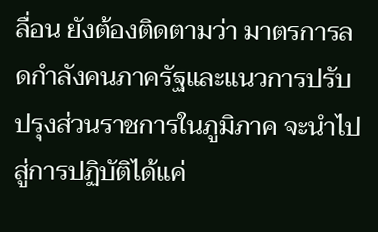ลื่อน ยังต้องติดตามว่า มาตรการลดกำลังคนภาครัฐและแนวการปรับปรุงส่วนราชการในภูมิภาค จะนำไปสู่การปฏิบัติได้แค่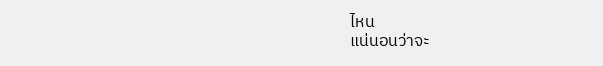ไหน
แน่นอนว่าจะ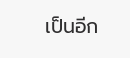เป็นอีก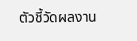ตัวชี้วัดผลงาน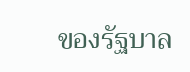ของรัฐบาล